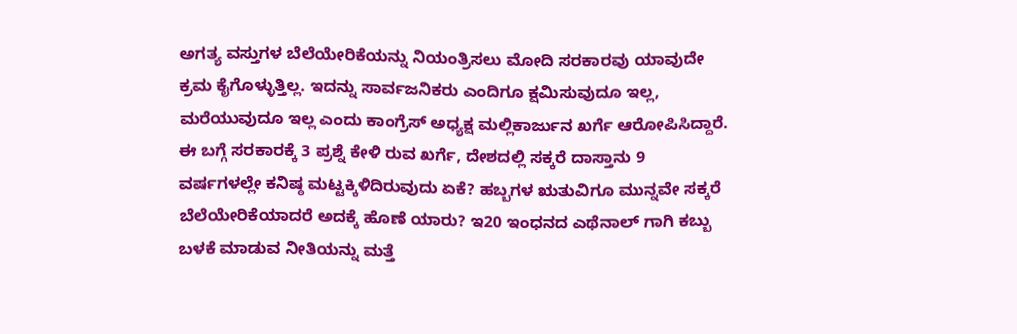ಅಗತ್ಯ ವಸ್ತುಗಳ ಬೆಲೆಯೇರಿಕೆಯನ್ನು ನಿಯಂತ್ರಿಸಲು ಮೋದಿ ಸರಕಾರವು ಯಾವುದೇ ಕ್ರಮ ಕೈಗೊಳ್ಳುತ್ತಿಲ್ಲ. ಇದನ್ನು ಸಾರ್ವಜನಿಕರು ಎಂದಿಗೂ ಕ್ಷಮಿಸುವುದೂ ಇಲ್ಲ, ಮರೆಯುವುದೂ ಇಲ್ಲ ಎಂದು ಕಾಂಗ್ರೆಸ್ ಅಧ್ಯಕ್ಷ ಮಲ್ಲಿಕಾರ್ಜುನ ಖರ್ಗೆ ಆರೋಪಿಸಿದ್ದಾರೆ. ಈ ಬಗ್ಗೆ ಸರಕಾರಕ್ಕೆ 3 ಪ್ರಶ್ನೆ ಕೇಳಿ ರುವ ಖರ್ಗೆ, ದೇಶದಲ್ಲಿ ಸಕ್ಕರೆ ದಾಸ್ತಾನು 9 ವರ್ಷಗಳಲ್ಲೇ ಕನಿಷ್ಠ ಮಟ್ಟಕ್ಕಿಳಿದಿರುವುದು ಏಕೆ? ಹಬ್ಬಗಳ ಋತುವಿಗೂ ಮುನ್ನವೇ ಸಕ್ಕರೆ ಬೆಲೆಯೇರಿಕೆಯಾದರೆ ಅದಕ್ಕೆ ಹೊಣೆ ಯಾರು? ಇ20 ಇಂಧನದ ಎಥೆನಾಲ್ ಗಾಗಿ ಕಬ್ಬು ಬಳಕೆ ಮಾಡುವ ನೀತಿಯನ್ನು ಮತ್ತೆ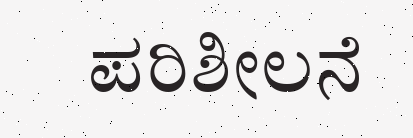ಪರಿಶೀಲನೆ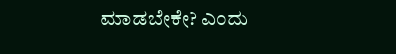ಮಾಡಬೇಕೇ? ಎಂದು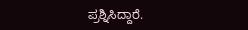ಪ್ರಶ್ನಿಸಿದ್ದಾರೆ.